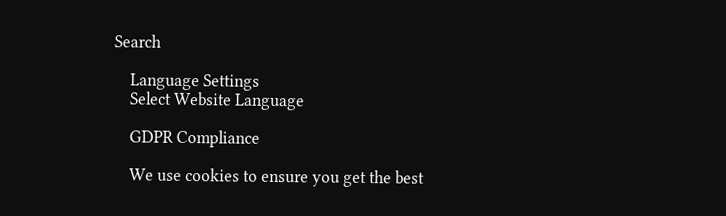Search

    Language Settings
    Select Website Language

    GDPR Compliance

    We use cookies to ensure you get the best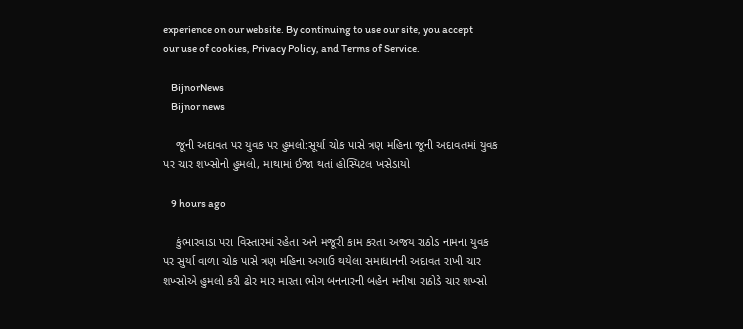experience on our website. By continuing to use our site, you accept our use of cookies, Privacy Policy, and Terms of Service.

    BijnorNews
    Bijnor news

    જૂની અદાવત પર યુવક પર હુમલો:સૂર્યા ચોક પાસે ત્રણ મહિના જૂની અદાવતમાં યુવક પર ચાર શખ્સોનો હુમલો, માથામાં ઈજા થતાં હોસ્પિટલ ખસેડાયો

    9 hours ago

    કુંભારવાડા પરા વિસ્તારમાં રહેતા અને મજૂરી કામ કરતા અજય રાઠોડ નામના યુવક પર સુર્યા વાળા ચોક પાસે ત્રણ મહિના અગાઉ થયેલા સમાધાનની અદાવત રાખી ચાર શખ્સોએ હુમલો કરી ઢોર માર મારતા ભોગ બનનારની બહેન મનીષા રાઠોડે ચાર શખ્સો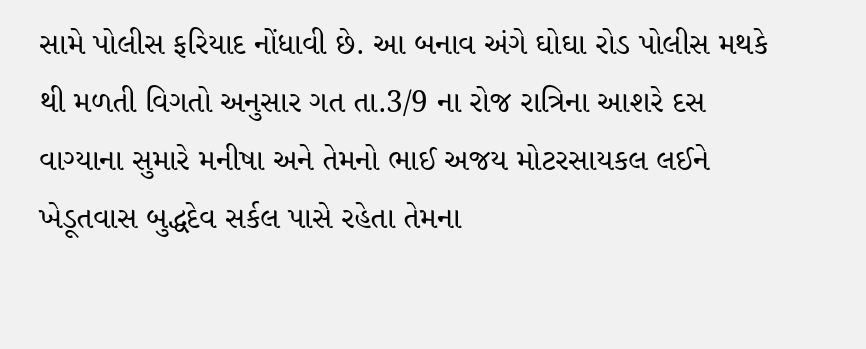સામે પોલીસ ફરિયાદ નોંધાવી છે. આ બનાવ અંગે ઘોઘા રોડ પોલીસ મથકે થી મળતી વિગતો અનુસાર ગત તા.3/9 ના રોજ રાત્રિના આશરે દસ વાગ્યાના સુમારે મનીષા અને તેમનો ભાઈ અજય મોટરસાયકલ લઈને ખેડૂતવાસ બુદ્ધદેવ સર્કલ પાસે રહેતા તેમના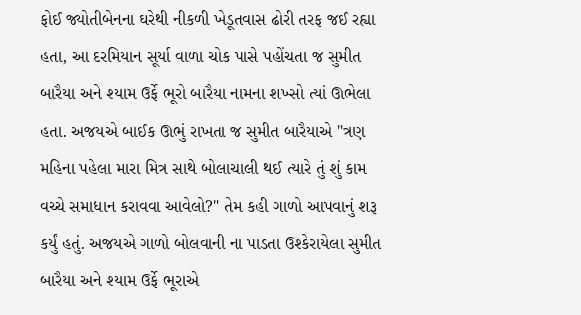ફોઈ જ્યોતીબેનના ઘરેથી નીકળી ખેડૂતવાસ ઢોરી તરફ જઈ રહ્યા હતા, આ દરમિયાન સૂર્યા વાળા ચોક પાસે પહોંચતા જ સુમીત બારૈયા અને શ્યામ ઉર્ફે ભૂરો બારૈયા નામના શખ્સો ત્યાં ઊભેલા હતા. અજયએ બાઈક ઊભું રાખતા જ સુમીત બારૈયાએ "ત્રણ મહિના પહેલા મારા મિત્ર સાથે બોલાચાલી થઈ ત્યારે તું શું કામ વચ્ચે સમાધાન કરાવવા આવેલો?" તેમ કહી ગાળો આપવાનું શરૂ કર્યું હતું. અજયએ ગાળો બોલવાની ના પાડતા ઉશ્કેરાયેલા સુમીત બારૈયા અને શ્યામ ઉર્ફે ભૂરાએ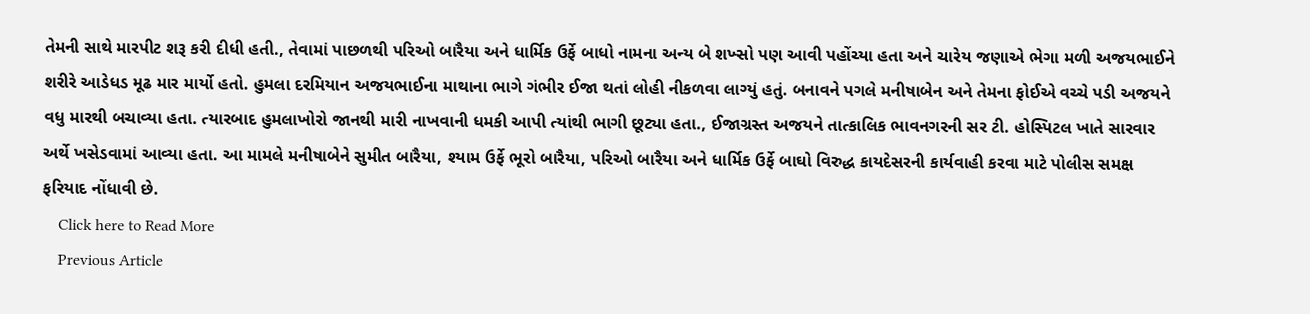તેમની સાથે મારપીટ શરૂ કરી દીધી હતી., તેવામાં પાછળથી પરિઓ બારૈયા અને ધાર્મિક ઉર્ફે બાધો નામના અન્ય બે શખ્સો પણ આવી પહોંચ્યા હતા અને ચારેય જણાએ ભેગા મળી અજયભાઈને શરીરે આડેધડ મૂઢ માર માર્યો હતો. હુમલા દરમિયાન અજયભાઈના માથાના ભાગે ગંભીર ઈજા થતાં લોહી નીકળવા લાગ્યું હતું. બનાવને પગલે મનીષાબેન અને તેમના ફોઈએ વચ્ચે પડી અજયને વધુ મારથી બચાવ્યા હતા. ત્યારબાદ હુમલાખોરો જાનથી મારી નાખવાની ધમકી આપી ત્યાંથી ભાગી છૂટ્યા હતા., ઈજાગ્રસ્ત અજયને તાત્કાલિક ભાવનગરની સર ટી. હોસ્પિટલ ખાતે સારવાર અર્થે ખસેડવામાં આવ્યા હતા. આ મામલે મનીષાબેને સુમીત બારૈયા, શ્યામ ઉર્ફે ભૂરો બારૈયા, પરિઓ બારૈયા અને ધાર્મિક ઉર્ફે બાઘો વિરુદ્ધ કાયદેસરની કાર્યવાહી કરવા માટે પોલીસ સમક્ષ ફરિયાદ નોંધાવી છે.
    Click here to Read More
    Previous Article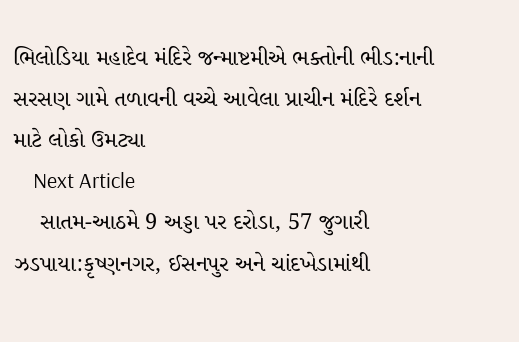ભિલોડિયા મહાદેવ મંદિરે જન્માષ્ટમીએ ભક્તોની ભીડ:નાની સરસણ ગામે તળાવની વચ્ચે આવેલા પ્રાચીન મંદિરે દર્શન માટે લોકો ઉમટ્યા
    Next Article
    સાતમ-આઠમે 9 અડ્ડા પર દરોડા, 57 જુગારી ઝડપાયા:કૃષ્ણનગર, ઈસનપુર અને ચાંદખેડામાંથી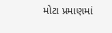મોટા પ્રમાણમાં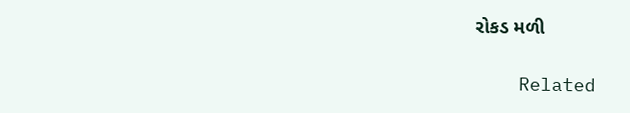રોકડ મળી

    Related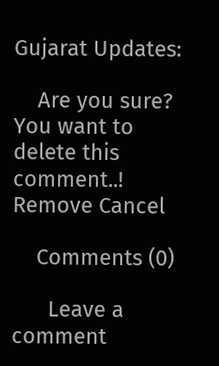Gujarat Updates:

    Are you sure? You want to delete this comment..! Remove Cancel

    Comments (0)

      Leave a comment